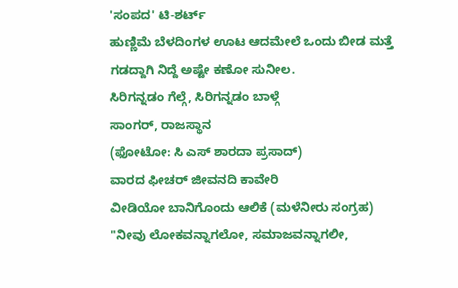'ಸಂಪದ' ಟಿ-ಶರ್ಟ್
ಹುಣ್ಣಿಮೆ ಬೆಳದಿಂಗಳ ಊಟ ಆದಮೇಲೆ ಒಂದು ಬೀಡ ಮತ್ತೆ ಗಡದ್ದಾಗಿ ನಿದ್ದೆ ಅಷ್ಟೇ ಕಣೋ ಸುನೀಲ.
ಸಿರಿಗನ್ನಡಂ ಗೆಲ್ಗೆ, ಸಿರಿಗನ್ನಡಂ ಬಾಳ್ಗೆ
ಸಾಂಗರ್, ರಾಜಸ್ಥಾನ
(ಫೋಟೋ: ಸಿ ಎಸ್ ಶಾರದಾ ಪ್ರಸಾದ್)
ವಾರದ ಫೀಚರ್ ಜೀವನದಿ ಕಾವೇರಿ
ವೀಡಿಯೋ ಬಾನಿಗೊಂದು ಆಲಿಕೆ (ಮಳೆನೀರು ಸಂಗ್ರಹ)
"ನೀವು ಲೋಕವನ್ನಾಗಲೋ, ಸಮಾಜವನ್ನಾಗಲೀ,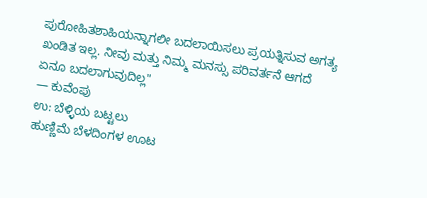ಪುರೋಹಿತಶಾಹಿಯನ್ನಾಗಲೀ ಬದಲಾಯಿಸಲು ಪ್ರಯತ್ನಿಸುವ ಅಗತ್ಯ ಖಂಡಿತ ಇಲ್ಲ. ನೀವು ಮತ್ತು ನಿಮ್ಮ ಮನಸ್ಸು ಪರಿವರ್ತನೆ ಆಗದೆ ಏನೂ ಬದಲಾಗುವುದಿಲ್ಲ"
— ಕುವೆಂಪು
ಉ: ಬೆಳ್ಳಿಯ ಬಟ್ಟಲು
ಹುಣ್ಣಿಮೆ ಬೆಳದಿಂಗಳ ಊಟ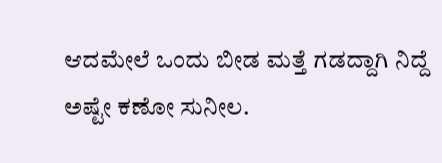ಆದಮೇಲೆ ಒಂದು ಬೀಡ ಮತ್ತೆ ಗಡದ್ದಾಗಿ ನಿದ್ದೆ ಅಷ್ಟೇ ಕಣೋ ಸುನೀಲ.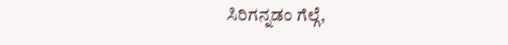ಸಿರಿಗನ್ನಡಂ ಗೆಲ್ಗೆ,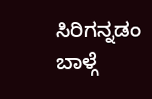ಸಿರಿಗನ್ನಡಂ ಬಾಳ್ಗೆ